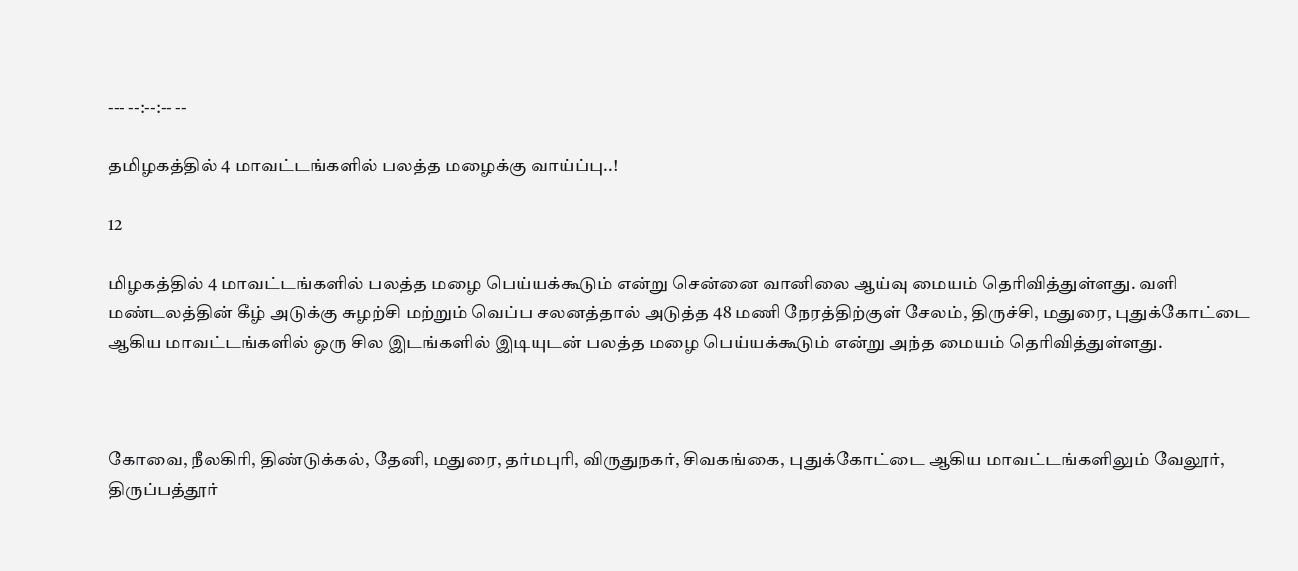--- --:--:-- --

தமிழகத்தில் 4 மாவட்டங்களில் பலத்த மழைக்கு வாய்ப்பு..!

12

மிழகத்தில் 4 மாவட்டங்களில் பலத்த மழை பெய்யக்கூடும் என்று சென்னை வானிலை ஆய்வு மையம் தெரிவித்துள்ளது. வளி மண்டலத்தின் கீழ் அடுக்கு சுழற்சி மற்றும் வெப்ப சலனத்தால் அடுத்த 48 மணி நேரத்திற்குள் சேலம், திருச்சி, மதுரை, புதுக்கோட்டை ஆகிய மாவட்டங்களில் ஒரு சில இடங்களில் இடியுடன் பலத்த மழை பெய்யக்கூடும் என்று அந்த மையம் தெரிவித்துள்ளது.



கோவை, நீலகிரி, திண்டுக்கல், தேனி, மதுரை, தர்மபுரி, விருதுநகர், சிவகங்கை, புதுக்கோட்டை ஆகிய மாவட்டங்களிலும் வேலூர், திருப்பத்தூர்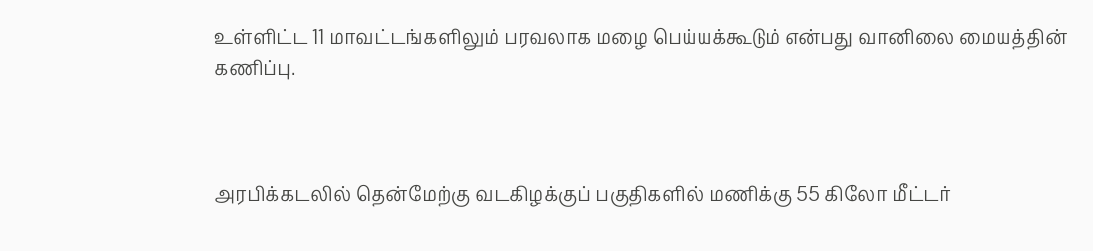உள்ளிட்ட 11 மாவட்டங்களிலும் பரவலாக மழை பெய்யக்கூடும் என்பது வானிலை மையத்தின் கணிப்பு.



அரபிக்கடலில் தென்மேற்கு வடகிழக்குப் பகுதிகளில் மணிக்கு 55 கிலோ மீட்டர்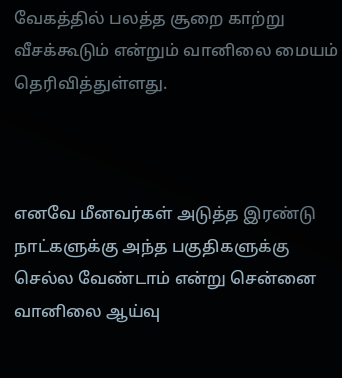வேகத்தில் பலத்த சூறை காற்று வீசக்கூடும் என்றும் வானிலை மையம் தெரிவித்துள்ளது.



எனவே மீனவர்கள் அடுத்த இரண்டு நாட்களுக்கு அந்த பகுதிகளுக்கு செல்ல வேண்டாம் என்று சென்னை வானிலை ஆய்வு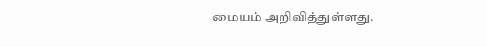மையம் அறிவித்துள்ளது.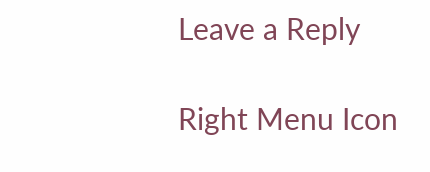Leave a Reply

Right Menu Icon